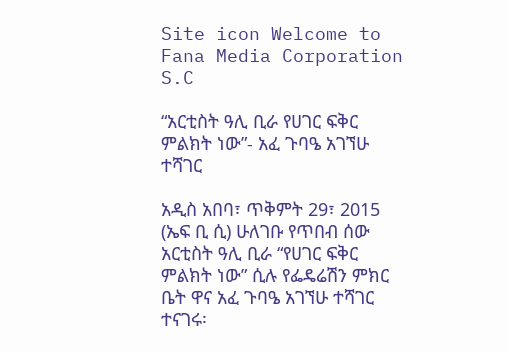Site icon Welcome to Fana Media Corporation S.C

“አርቲስት ዓሊ ቢራ የሀገር ፍቅር ምልክት ነው”- አፈ ጉባዔ አገኘሁ ተሻገር

አዲስ አበባ፣ ጥቅምት 29፣ 2015 (ኤፍ ቢ ሲ) ሁለገቡ የጥበብ ሰው አርቲስት ዓሊ ቢራ “የሀገር ፍቅር ምልክት ነው” ሲሉ የፌዴሬሽን ምክር ቤት ዋና አፈ ጉባዔ አገኘሁ ተሻገር ተናገሩ፡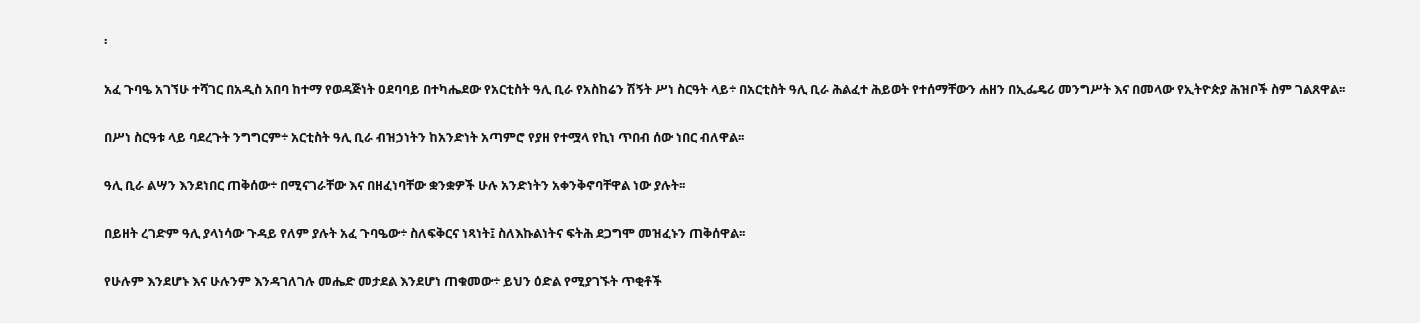፡

አፈ ጉባዔ አገኘሁ ተሻገር በአዲስ አበባ ከተማ የወዳጅነት ዐደባባይ በተካሔደው የአርቲስት ዓሊ ቢራ የአስከሬን ሽኝት ሥነ ስርዓት ላይ÷ በአርቲስት ዓሊ ቢራ ሕልፈተ ሕይወት የተሰማቸውን ሐዘን በኢፌዴሪ መንግሥት እና በመላው የኢትዮጵያ ሕዝቦች ስም ገልጸዋል፡፡

በሥነ ስርዓቱ ላይ ባደረጉት ንግግርም÷ አርቲስት ዓሊ ቢራ ብዝኃነትን ከአንድነት አጣምሮ የያዘ የተሟላ የኪነ ጥበብ ሰው ነበር ብለዋል፡፡

ዓሊ ቢራ ልሣን እንደነበር ጠቅሰው÷ በሚናገራቸው እና በዘፈነባቸው ቋንቋዎች ሁሉ አንድነትን አቀንቅኖባቸዋል ነው ያሉት፡፡

በይዘት ረገድም ዓሊ ያላነሳው ጉዳይ የለም ያሉት አፈ ጉባዔው÷ ስለፍቅርና ነጻነት፤ ስለእኩልነትና ፍትሕ ደጋግሞ መዝፈኑን ጠቅሰዋል፡፡

የሁሉም እንደሆኑ እና ሁሉንም እንዳገለገሉ መሔድ መታደል እንደሆነ ጠቁመው÷ ይህን ዕድል የሚያገኙት ጥቂቶች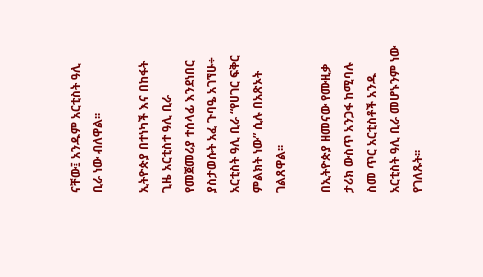ናቸው፤ አንዱም አርቲስት ዓሊ ቢራ ነው ብለዋል፡፡

ኢትዮጵያ በተነካች እና በከፋት ጊዜ አርቲስተ ዓሊ ቢራ የመጀመሪያ ተሰላፊ እንደነበር ያስታወሱት አፈ ጉባዔ አገኘሁ÷ አርቲስት ዓሊ ቢራ “የሀገር ፍቅር ምልክት ነው” ሲሉ በአጽኦት ገልጸዋል፡፡

በኢትዮጵያ ዘመናው የሙዚቃ ታሪክ ውስጥ አንጋፋ ከሚባሉ ስመ ጥር አርቲስቶች አንዱ አርቲስት ዓሊ ቢራ መሆኑንም ነው የገለጹት፡፡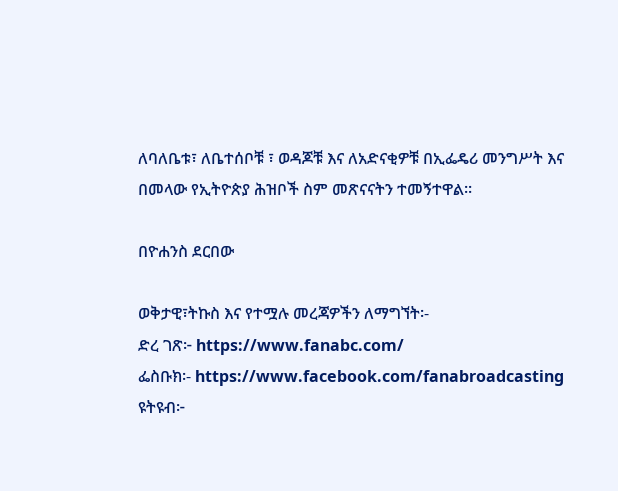ለባለቤቱ፣ ለቤተሰቦቹ ፣ ወዳጆቹ እና ለአድናቂዎቹ በኢፌዴሪ መንግሥት እና በመላው የኢትዮጵያ ሕዝቦች ስም መጽናናትን ተመኝተዋል፡፡

በዮሐንስ ደርበው

ወቅታዊ፣ትኩስ እና የተሟሉ መረጃዎችን ለማግኘት፡-
ድረ ገጽ፦ https://www.fanabc.com/
ፌስቡክ፡- https://www.facebook.com/fanabroadcasting
ዩትዩብ፦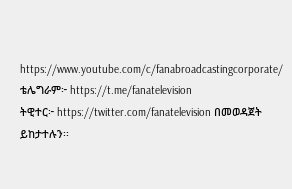https://www.youtube.com/c/fanabroadcastingcorporate/
ቴሌግራም፦ https://t.me/fanatelevision
ትዊተር፦ https://twitter.com/fanatelevision በመወዳጀት ይከታተሉን፡፡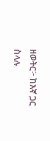ዘወትር፦ ከእኛ ጋር ስላሉ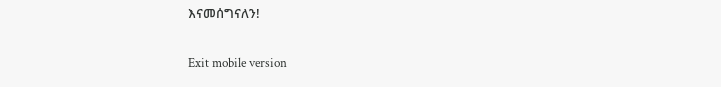እናመሰግናለን!

Exit mobile version